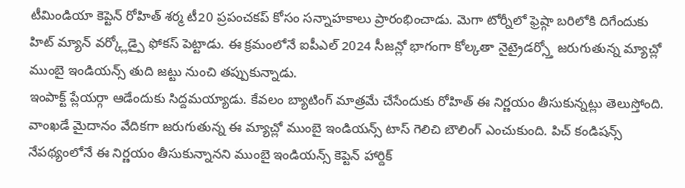టీమిండియా కెప్టెన్ రోహిత్ శర్మ టీ20 ప్రపంచకప్ కోసం సన్నాహకాలు ప్రారంభించాడు. మెగా టోర్నీలో ఫ్రెష్గా బరిలోకి దిగేందుకు హిట్ మ్యాన్ వర్క్లోడ్పై ఫోకస్ పెట్టాడు. ఈ క్రమంలోనే ఐపీఎల్ 2024 సీజన్లో భాగంగా కోల్కతా నైట్రైడర్స్తో జరుగుతున్న మ్యాచ్లో ముంబై ఇండియన్స్ తుది జట్టు నుంచి తప్పుకున్నాడు.
ఇంపాక్ట్ ప్లేయర్గా ఆడేందుకు సిద్దమయ్యాడు. కేవలం బ్యాటింగ్ మాత్రమే చేసేందుకు రోహిత్ ఈ నిర్ణయం తీసుకున్నట్లు తెలుస్తోంది. వాంఖడే మైదానం వేదికగా జరుగుతున్న ఈ మ్యాచ్లో ముంబై ఇండియన్స్ టాస్ గెలిచి బౌలింగ్ ఎంచుకుంది. పిచ్ కండిషన్స్ నేపథ్యంలోనే ఈ నిర్ణయం తీసుకున్నానని ముంబై ఇండియన్స్ కెప్టెన్ హార్దిక్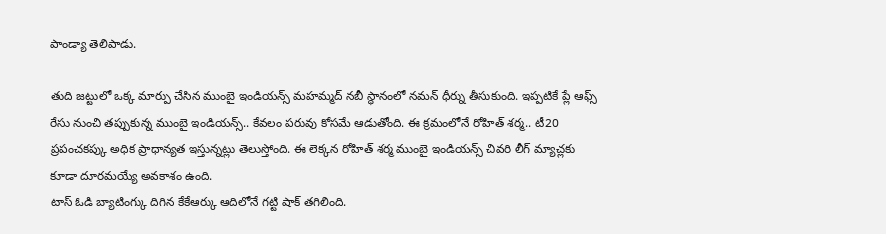పాండ్యా తెలిపాడు.

తుది జట్టులో ఒక్క మార్పు చేసిన ముంబై ఇండియన్స్ మహమ్మద్ నబీ స్థానంలో నమన్ ధీర్ను తీసుకుంది. ఇప్పటికే ప్లే ఆఫ్స్ రేసు నుంచి తప్పుకున్న ముంబై ఇండియన్స్.. కేవలం పరువు కోసమే ఆడుతోంది. ఈ క్రమంలోనే రోహిత్ శర్మ.. టీ20 ప్రపంచకప్కు అధిక ప్రాధాన్యత ఇస్తున్నట్లు తెలుస్తోంది. ఈ లెక్కన రోహిత్ శర్మ ముంబై ఇండియన్స్ చివరి లీగ్ మ్యాచ్లకు కూడా దూరమయ్యే అవకాశం ఉంది.
టాస్ ఓడి బ్యాటింగ్కు దిగిన కేకేఆర్కు ఆదిలోనే గట్టి షాక్ తగిలింది.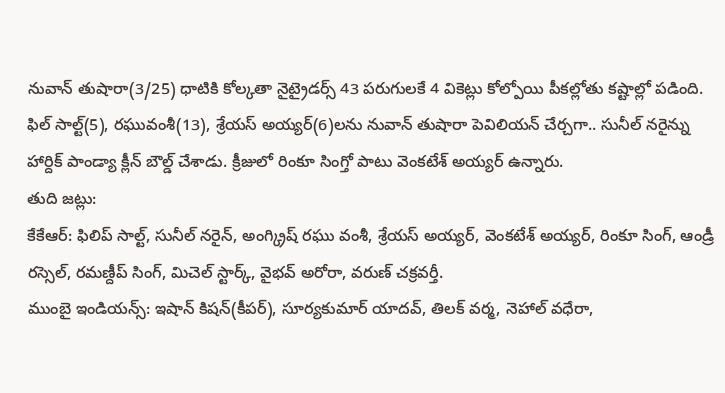నువాన్ తుషారా(3/25) ధాటికి కోల్కతా నైట్రైడర్స్ 43 పరుగులకే 4 వికెట్లు కోల్పోయి పీకల్లోతు కష్టాల్లో పడింది. ఫిల్ సాల్ట్(5), రఘువంశీ(13), శ్రేయస్ అయ్యర్(6)లను నువాన్ తుషారా పెవిలియన్ చేర్చగా.. సునీల్ నరైన్ను హార్దిక్ పాండ్యా క్లీన్ బౌల్డ్ చేశాడు. క్రీజులో రింకూ సింగ్తో పాటు వెంకటేశ్ అయ్యర్ ఉన్నారు.
తుది జట్లు:
కేకేఆర్: ఫిలిప్ సాల్ట్, సునీల్ నరైన్, అంగ్క్రిష్ రఘు వంశీ, శ్రేయస్ అయ్యర్, వెంకటేశ్ అయ్యర్, రింకూ సింగ్, ఆండ్రీ రస్సెల్, రమణ్దీప్ సింగ్, మిచెల్ స్టార్క్, వైభవ్ అరోరా, వరుణ్ చక్రవర్తీ.
ముంబై ఇండియన్స్: ఇషాన్ కిషన్(కీపర్), సూర్యకుమార్ యాదవ్, తిలక్ వర్మ, నెహాల్ వధేరా,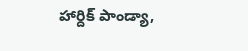హార్దిక్ పాండ్యా,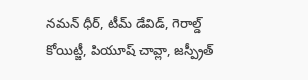నమన్ ధీర్, టీమ్ డేవిడ్, గెరాల్డ్ కోయిట్జీ, పియూష్ చావ్లా, జస్ప్రీత్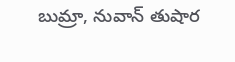బుమ్రా, నువాన్ తుషార